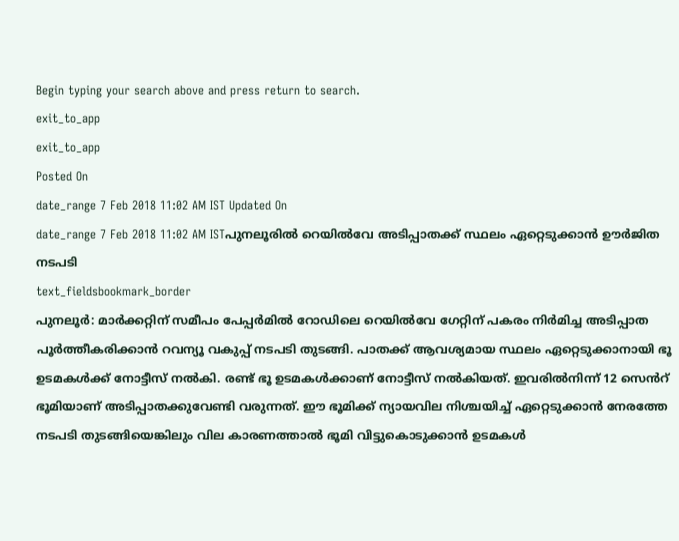Begin typing your search above and press return to search.
exit_to_app
exit_to_app
Posted On
date_range 7 Feb 2018 11:02 AM IST Updated On
date_range 7 Feb 2018 11:02 AM ISTപുനലൂരിൽ റെയിൽവേ അടിപ്പാതക്ക് സ്ഥലം ഏറ്റെടുക്കാൻ ഊർജിത നടപടി
text_fieldsbookmark_border
പുനലൂർ: മാർക്കറ്റിന് സമീപം പേപ്പർമിൽ റോഡിലെ റെയിൽവേ ഗേറ്റിന് പകരം നിർമിച്ച അടിപ്പാത പൂർത്തീകരിക്കാൻ റവന്യൂ വകുപ്പ് നടപടി തുടങ്ങി. പാതക്ക് ആവശ്യമായ സ്ഥലം ഏറ്റെടുക്കാനായി ഭൂ ഉടമകൾക്ക് നോട്ടീസ് നൽകി. രണ്ട് ഭൂ ഉടമകൾക്കാണ് നോട്ടീസ് നൽകിയത്. ഇവരിൽനിന്ന് 12 സെൻറ് ഭൂമിയാണ് അടിപ്പാതക്കുവേണ്ടി വരുന്നത്. ഈ ഭൂമിക്ക് ന്യായവില നിശ്ചയിച്ച് ഏറ്റെടുക്കാൻ നേരത്തേ നടപടി തുടങ്ങിയെങ്കിലും വില കാരണത്താൽ ഭൂമി വിട്ടുകൊടുക്കാൻ ഉടമകൾ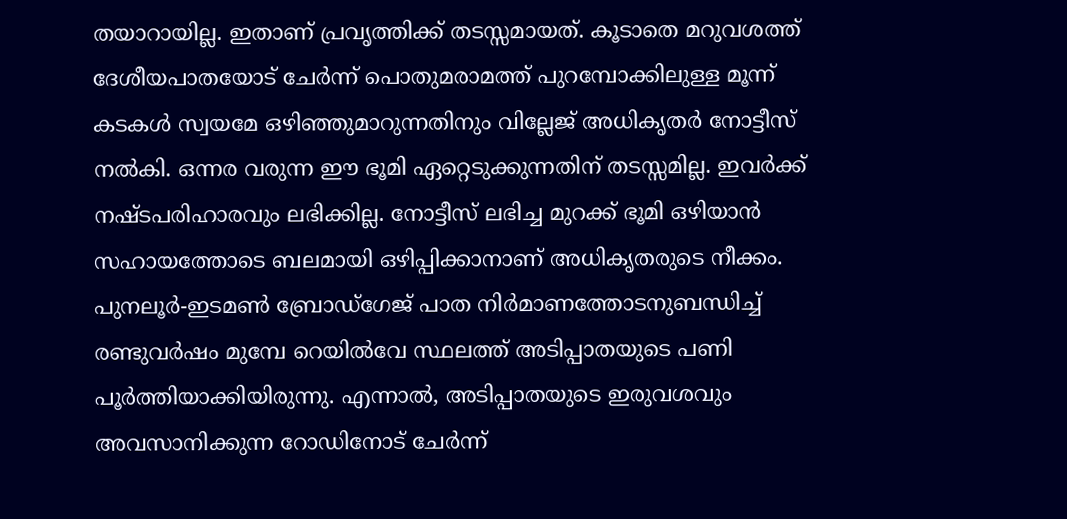തയാറായില്ല. ഇതാണ് പ്രവൃത്തിക്ക് തടസ്സമായത്. കൂടാതെ മറുവശത്ത് ദേശീയപാതയോട് ചേർന്ന് പൊതുമരാമത്ത് പുറമ്പോക്കിലുള്ള മൂന്ന് കടകൾ സ്വയമേ ഒഴിഞ്ഞുമാറുന്നതിനും വില്ലേജ് അധികൃതർ നോട്ടീസ് നൽകി. ഒന്നര വരുന്ന ഈ ഭൂമി ഏറ്റെടുക്കുന്നതിന് തടസ്സമില്ല. ഇവർക്ക് നഷ്ടപരിഹാരവും ലഭിക്കില്ല. നോട്ടീസ് ലഭിച്ച മുറക്ക് ഭൂമി ഒഴിയാൻ സഹായത്തോടെ ബലമായി ഒഴിപ്പിക്കാനാണ് അധികൃതരുടെ നീക്കം. പുനലൂർ-ഇടമൺ ബ്രോഡ്ഗേജ് പാത നിർമാണത്തോടനുബന്ധിച്ച് രണ്ടുവർഷം മുമ്പേ റെയിൽവേ സ്ഥലത്ത് അടിപ്പാതയുടെ പണി പൂർത്തിയാക്കിയിരുന്നു. എന്നാൽ, അടിപ്പാതയുടെ ഇരുവശവും അവസാനിക്കുന്ന റോഡിനോട് ചേർന്ന്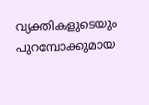വ്യക്തികളുടെയും പുറമ്പോക്കുമായ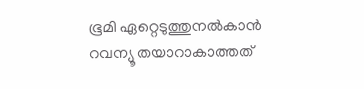ഭൂമി ഏറ്റെടുത്തുനൽകാൻ റവന്യൂ തയാറാകാത്തത്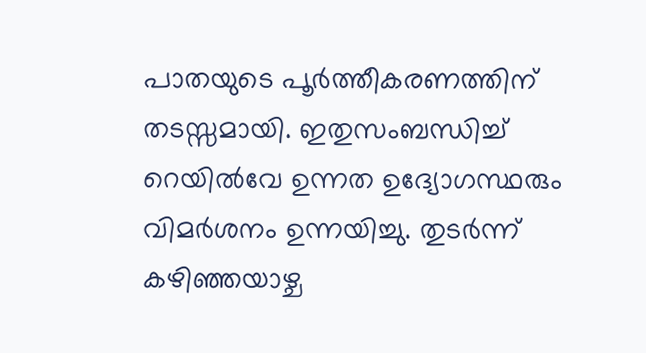പാതയുടെ പൂർത്തീകരണത്തിന് തടസ്സമായി. ഇതുസംബന്ധിച്ച് റെയിൽവേ ഉന്നത ഉദ്യോഗസ്ഥരും വിമർശനം ഉന്നയിച്ചു. തുടർന്ന് കഴിഞ്ഞയാഴ്ച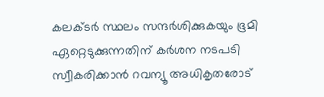കലക്ടർ സ്ഥലം സന്ദർശിക്കുകയും ഭൂമി ഏറ്റെടുക്കുന്നതിന് കർശന നടപടി സ്വീകരിക്കാൻ റവന്യൂ അധികൃതരോട്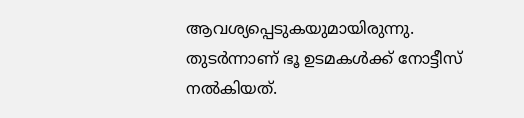ആവശ്യപ്പെടുകയുമായിരുന്നു. തുടർന്നാണ് ഭൂ ഉടമകൾക്ക് നോട്ടീസ് നൽകിയത്.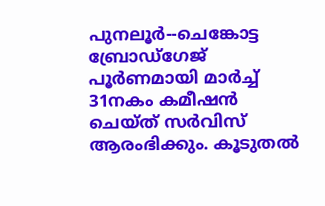പുനലൂർ--ചെങ്കോട്ട ബ്രോഡ്ഗേജ് പൂർണമായി മാർച്ച് 31നകം കമീഷൻ ചെയ്ത് സർവിസ് ആരംഭിക്കും. കൂടുതൽ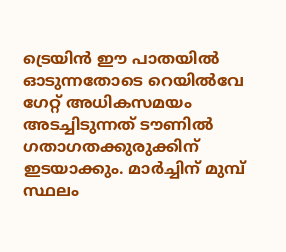ട്രെയിൻ ഈ പാതയിൽ ഓടുന്നതോടെ റെയിൽവേ ഗേറ്റ് അധികസമയം അടച്ചിടുന്നത് ടൗണിൽ ഗതാഗതക്കുരുക്കിന് ഇടയാക്കും. മാർച്ചിന് മുമ്പ് സ്ഥലം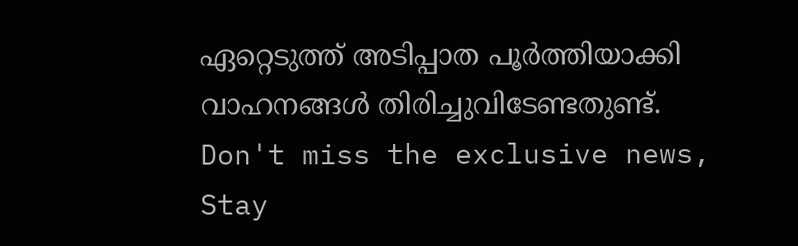ഏറ്റെടുത്ത് അടിപ്പാത പൂർത്തിയാക്കി വാഹനങ്ങൾ തിരിച്ചുവിടേണ്ടതുണ്ട്.
Don't miss the exclusive news, Stay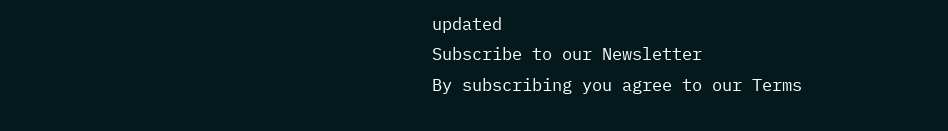updated
Subscribe to our Newsletter
By subscribing you agree to our Terms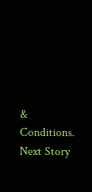& Conditions.
Next Story